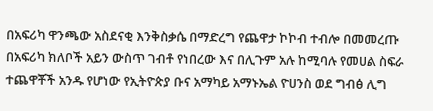በአፍሪካ ዋንጫው አስደናቂ እንቅስቃሴ በማድረግ የጨዋታ ኮኮብ ተብሎ በመመረጡ በአፍሪካ ክለቦች አይን ውስጥ ገብቶ የነበረው እና በሊጉም አሉ ከሚባሉ የመሀል ስፍራ ተጨዋቾች አንዱ የሆነው የኢትዮጵያ ቡና አማካይ አማኑኤል ዮሀንስ ወደ ግብፅ ሊግ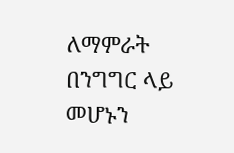ለማምራት በንግግር ላይ መሆኑን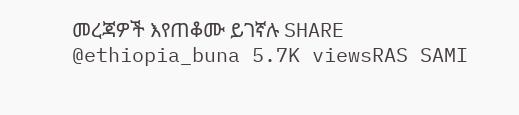መረጃዎች እየጠቆሙ ይገኛሉ SHARE @ethiopia_buna 5.7K viewsRAS SAMI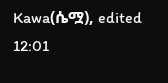Kawa(ሴሟ), edited 12:01